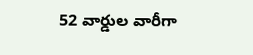52 వార్డుల వారీగా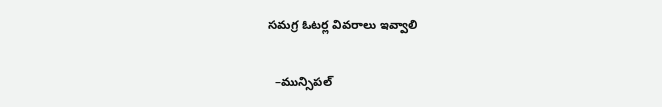సమగ్ర ఓటర్ల వివరాలు ఇవ్వాలి

  –మున్సిపల్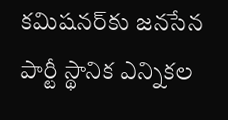కమిషనర్‌కు జనసేన పార్టీ స్థానిక ఎన్నికల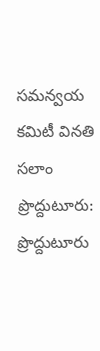సమన్వయ కమిటీ వినతి   సలాం  ప్రొద్దుటూరు: ప్రొద్దుటూరు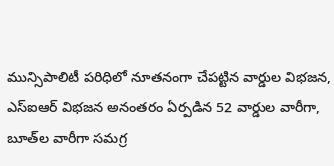మున్సిపాలిటీ పరిధిలో నూతనంగా చేపట్టిన వార్డుల విభజన, ఎస్‌ఐఆర్‌ విభజన అనంతరం ఏర్పడిన 52 వార్డుల వారీగా, బూత్‌ల వారీగా సమగ్ర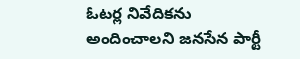ఓటర్ల నివేదికను అందించాలని జనసేన పార్టీ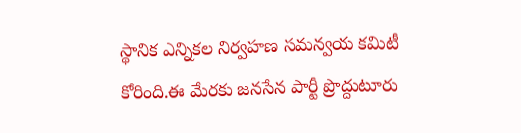స్థానిక ఎన్నికల నిర్వహణ సమన్వయ కమిటీ కోరింది.ఈ మేరకు జనసేన పార్టీ ప్రొద్దుటూరు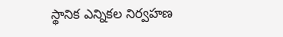స్థానిక ఎన్నికల నిర్వహణ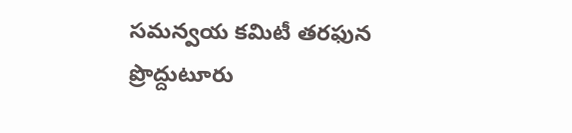సమన్వయ కమిటీ తరఫున ప్రొద్దుటూరు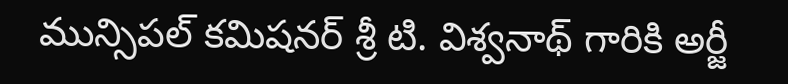మున్సిపల్ కమిషనర్‌ శ్రీ టి. విశ్వనాథ్‌ గారికి అర్జీ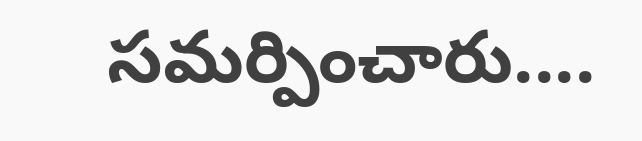సమర్పించారు....